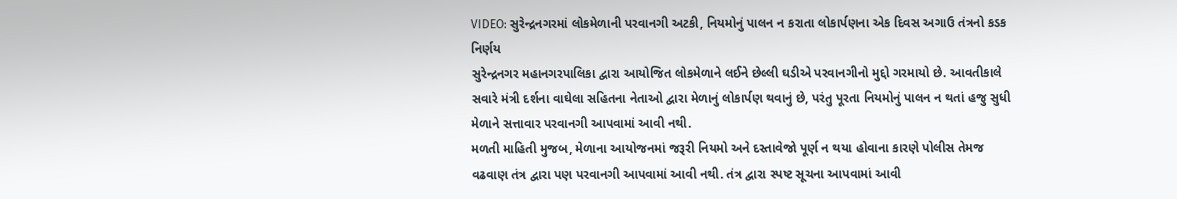VIDEO: સુરેન્દ્રનગરમાં લોકમેળાની પરવાનગી અટકી, નિયમોનું પાલન ન કરાતા લોકાર્પણના એક દિવસ અગાઉ તંત્રનો કડક નિર્ણય
સુરેન્દ્રનગર મહાનગરપાલિકા દ્વારા આયોજિત લોકમેળાને લઈને છેલ્લી ઘડીએ પરવાનગીનો મુદ્દો ગરમાયો છે. આવતીકાલે સવારે મંત્રી દર્શના વાઘેલા સહિતના નેતાઓ દ્વારા મેળાનું લોકાર્પણ થવાનું છે, પરંતુ પૂરતા નિયમોનું પાલન ન થતાં હજુ સુધી મેળાને સત્તાવાર પરવાનગી આપવામાં આવી નથી.
મળતી માહિતી મુજબ, મેળાના આયોજનમાં જરૂરી નિયમો અને દસ્તાવેજો પૂર્ણ ન થયા હોવાના કારણે પોલીસ તેમજ વઢવાણ તંત્ર દ્વારા પણ પરવાનગી આપવામાં આવી નથી. તંત્ર દ્વારા સ્પષ્ટ સૂચના આપવામાં આવી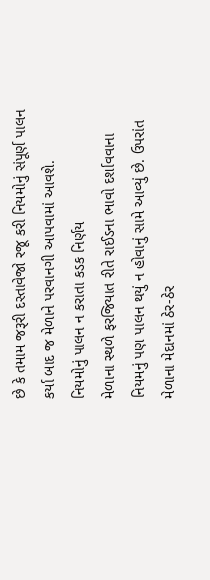છે કે તમામ જરૂરી દસ્તાવેજો રજૂ કરી નિયમોનું સંપૂર્ણ પાલન કર્યા બાદ જ મેળાને પરવાનગી આપવામાં આવશે.
નિયમોનું પાલન ન કરાતા કડક નિર્ણય
મેળાના સ્થળે ફરજિયાત રીતે રાઈડના ભાવો દર્શાવવાના નિયમનું પણ પાલન થયું ન હોવાનું સામે આવ્યું છે. ઉપરાંત મેળાના મેદાનમાં ઠેર-ઠેર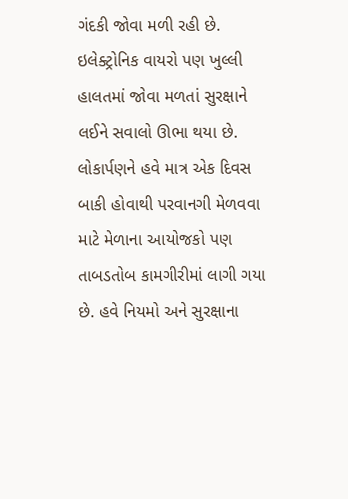ગંદકી જોવા મળી રહી છે. ઇલેક્ટ્રોનિક વાયરો પણ ખુલ્લી હાલતમાં જોવા મળતાં સુરક્ષાને લઈને સવાલો ઊભા થયા છે. લોકાર્પણને હવે માત્ર એક દિવસ બાકી હોવાથી પરવાનગી મેળવવા માટે મેળાના આયોજકો પણ તાબડતોબ કામગીરીમાં લાગી ગયા છે. હવે નિયમો અને સુરક્ષાના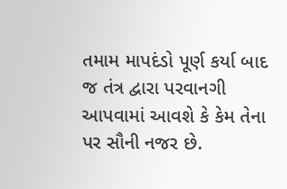તમામ માપદંડો પૂર્ણ કર્યા બાદ જ તંત્ર દ્વારા પરવાનગી આપવામાં આવશે કે કેમ તેના પર સૌની નજર છે.